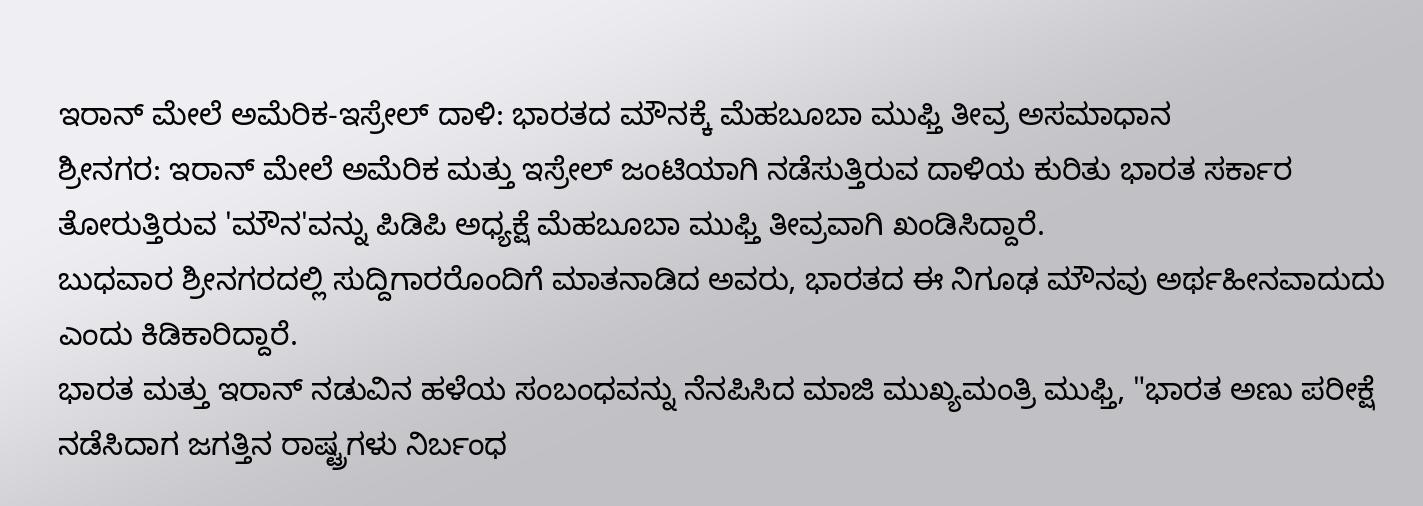ಇರಾನ್ ಮೇಲೆ ಅಮೆರಿಕ-ಇಸ್ರೇಲ್ ದಾಳಿ: ಭಾರತದ ಮೌನಕ್ಕೆ ಮೆಹಬೂಬಾ ಮುಫ್ತಿ ತೀವ್ರ ಅಸಮಾಧಾನ
ಶ್ರೀನಗರ: ಇರಾನ್ ಮೇಲೆ ಅಮೆರಿಕ ಮತ್ತು ಇಸ್ರೇಲ್ ಜಂಟಿಯಾಗಿ ನಡೆಸುತ್ತಿರುವ ದಾಳಿಯ ಕುರಿತು ಭಾರತ ಸರ್ಕಾರ ತೋರುತ್ತಿರುವ 'ಮೌನ'ವನ್ನು ಪಿಡಿಪಿ ಅಧ್ಯಕ್ಷೆ ಮೆಹಬೂಬಾ ಮುಫ್ತಿ ತೀವ್ರವಾಗಿ ಖಂಡಿಸಿದ್ದಾರೆ.
ಬುಧವಾರ ಶ್ರೀನಗರದಲ್ಲಿ ಸುದ್ದಿಗಾರರೊಂದಿಗೆ ಮಾತನಾಡಿದ ಅವರು, ಭಾರತದ ಈ ನಿಗೂಢ ಮೌನವು ಅರ್ಥಹೀನವಾದುದು ಎಂದು ಕಿಡಿಕಾರಿದ್ದಾರೆ.
ಭಾರತ ಮತ್ತು ಇರಾನ್ ನಡುವಿನ ಹಳೆಯ ಸಂಬಂಧವನ್ನು ನೆನಪಿಸಿದ ಮಾಜಿ ಮುಖ್ಯಮಂತ್ರಿ ಮುಫ್ತಿ, "ಭಾರತ ಅಣು ಪರೀಕ್ಷೆ ನಡೆಸಿದಾಗ ಜಗತ್ತಿನ ರಾಷ್ಟ್ರಗಳು ನಿರ್ಬಂಧ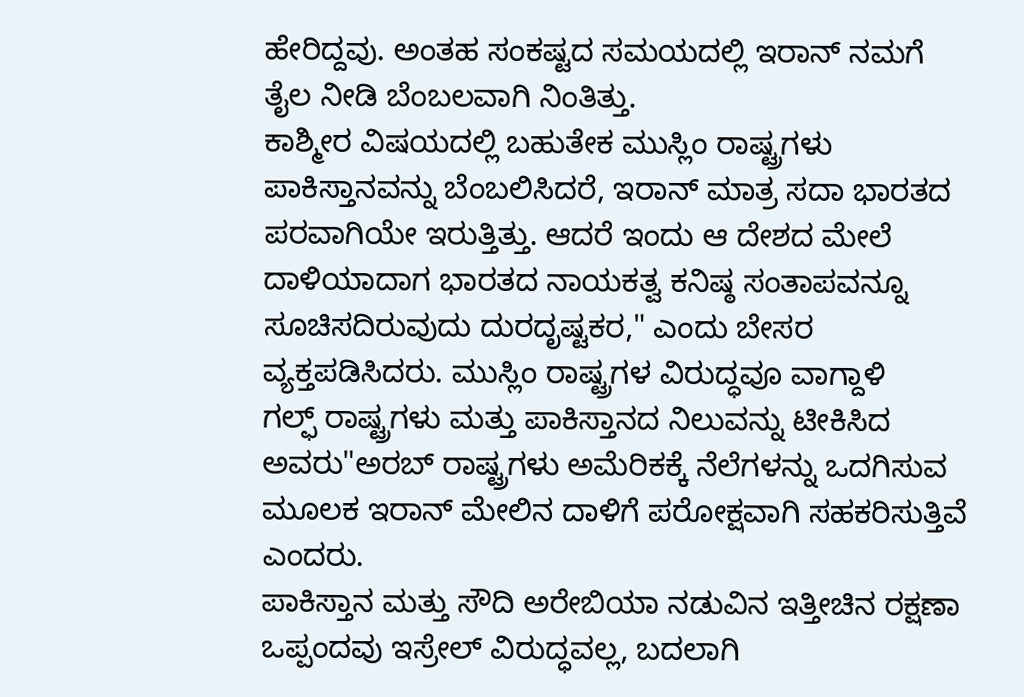ಹೇರಿದ್ದವು. ಅಂತಹ ಸಂಕಷ್ಟದ ಸಮಯದಲ್ಲಿ ಇರಾನ್ ನಮಗೆ ತೈಲ ನೀಡಿ ಬೆಂಬಲವಾಗಿ ನಿಂತಿತ್ತು.
ಕಾಶ್ಮೀರ ವಿಷಯದಲ್ಲಿ ಬಹುತೇಕ ಮುಸ್ಲಿಂ ರಾಷ್ಟ್ರಗಳು ಪಾಕಿಸ್ತಾನವನ್ನು ಬೆಂಬಲಿಸಿದರೆ, ಇರಾನ್ ಮಾತ್ರ ಸದಾ ಭಾರತದ ಪರವಾಗಿಯೇ ಇರುತ್ತಿತ್ತು. ಆದರೆ ಇಂದು ಆ ದೇಶದ ಮೇಲೆ ದಾಳಿಯಾದಾಗ ಭಾರತದ ನಾಯಕತ್ವ ಕನಿಷ್ಠ ಸಂತಾಪವನ್ನೂ ಸೂಚಿಸದಿರುವುದು ದುರದೃಷ್ಟಕರ," ಎಂದು ಬೇಸರ ವ್ಯಕ್ತಪಡಿಸಿದರು. ಮುಸ್ಲಿಂ ರಾಷ್ಟ್ರಗಳ ವಿರುದ್ಧವೂ ವಾಗ್ದಾಳಿ
ಗಲ್ಫ್ ರಾಷ್ಟ್ರಗಳು ಮತ್ತು ಪಾಕಿಸ್ತಾನದ ನಿಲುವನ್ನು ಟೀಕಿಸಿದ ಅವರು"ಅರಬ್ ರಾಷ್ಟ್ರಗಳು ಅಮೆರಿಕಕ್ಕೆ ನೆಲೆಗಳನ್ನು ಒದಗಿಸುವ ಮೂಲಕ ಇರಾನ್ ಮೇಲಿನ ದಾಳಿಗೆ ಪರೋಕ್ಷವಾಗಿ ಸಹಕರಿಸುತ್ತಿವೆ ಎಂದರು.
ಪಾಕಿಸ್ತಾನ ಮತ್ತು ಸೌದಿ ಅರೇಬಿಯಾ ನಡುವಿನ ಇತ್ತೀಚಿನ ರಕ್ಷಣಾ ಒಪ್ಪಂದವು ಇಸ್ರೇಲ್ ವಿರುದ್ಧವಲ್ಲ, ಬದಲಾಗಿ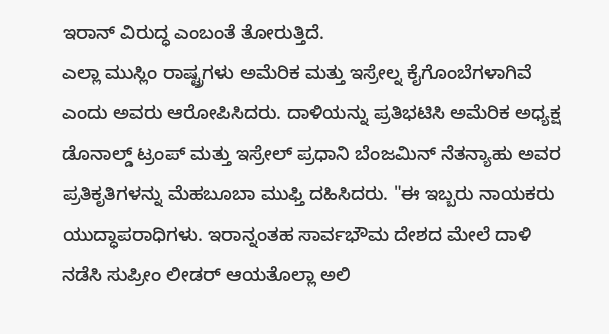ಇರಾನ್ ವಿರುದ್ಧ ಎಂಬಂತೆ ತೋರುತ್ತಿದೆ.
ಎಲ್ಲಾ ಮುಸ್ಲಿಂ ರಾಷ್ಟ್ರಗಳು ಅಮೆರಿಕ ಮತ್ತು ಇಸ್ರೇಲ್ನ ಕೈಗೊಂಬೆಗಳಾಗಿವೆ ಎಂದು ಅವರು ಆರೋಪಿಸಿದರು. ದಾಳಿಯನ್ನು ಪ್ರತಿಭಟಿಸಿ ಅಮೆರಿಕ ಅಧ್ಯಕ್ಷ ಡೊನಾಲ್ಡ್ ಟ್ರಂಪ್ ಮತ್ತು ಇಸ್ರೇಲ್ ಪ್ರಧಾನಿ ಬೆಂಜಮಿನ್ ನೆತನ್ಯಾಹು ಅವರ ಪ್ರತಿಕೃತಿಗಳನ್ನು ಮೆಹಬೂಬಾ ಮುಫ್ತಿ ದಹಿಸಿದರು. "ಈ ಇಬ್ಬರು ನಾಯಕರು ಯುದ್ಧಾಪರಾಧಿಗಳು. ಇರಾನ್ನಂತಹ ಸಾರ್ವಭೌಮ ದೇಶದ ಮೇಲೆ ದಾಳಿ ನಡೆಸಿ ಸುಪ್ರೀಂ ಲೀಡರ್ ಆಯತೊಲ್ಲಾ ಅಲಿ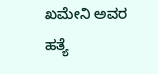ಖಮೇನಿ ಅವರ ಹತ್ಯೆ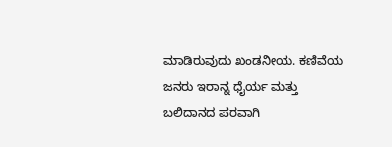ಮಾಡಿರುವುದು ಖಂಡನೀಯ. ಕಣಿವೆಯ ಜನರು ಇರಾನ್ನ ಧೈರ್ಯ ಮತ್ತು ಬಲಿದಾನದ ಪರವಾಗಿ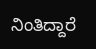ನಿಂತಿದ್ದಾರೆ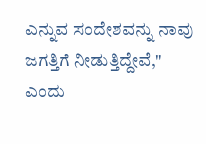ಎನ್ನುವ ಸಂದೇಶವನ್ನು ನಾವು ಜಗತ್ತಿಗೆ ನೀಡುತ್ತಿದ್ದೇವೆ," ಎಂದು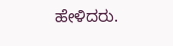ಹೇಳಿದರು.